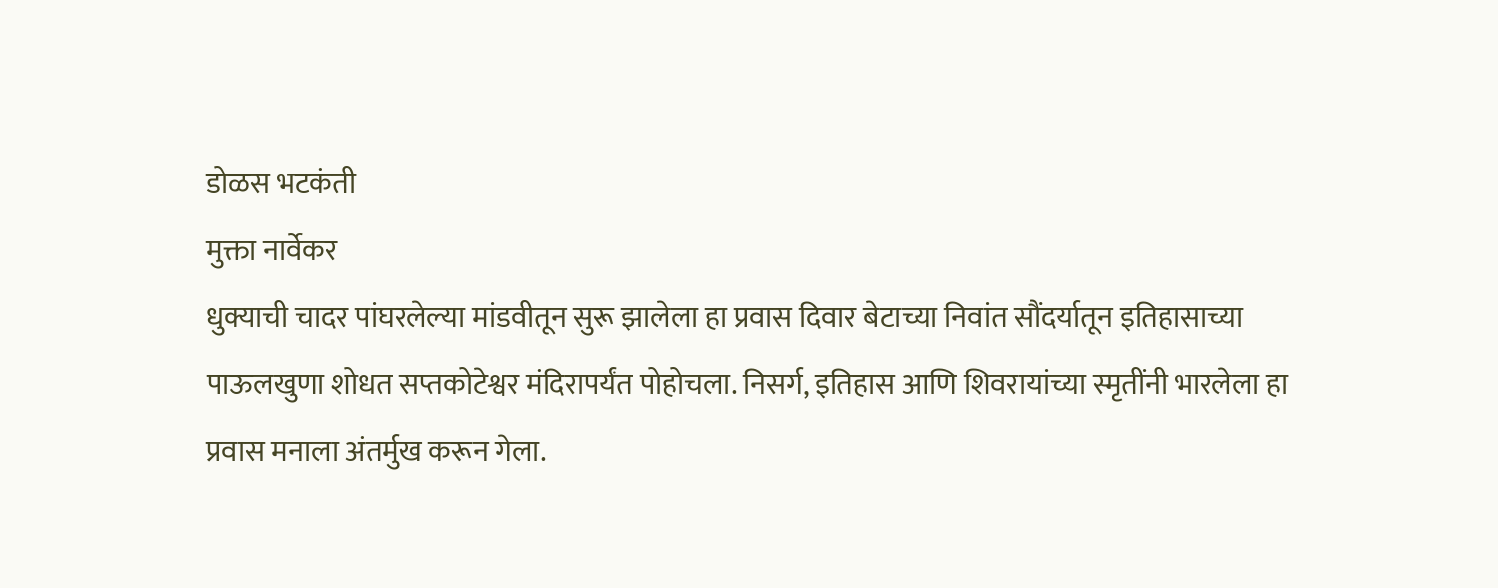डोळस भटकंती
मुक्ता नार्वेकर
धुक्याची चादर पांघरलेल्या मांडवीतून सुरू झालेला हा प्रवास दिवार बेटाच्या निवांत सौंदर्यातून इतिहासाच्या पाऊलखुणा शोधत सप्तकोटेश्वर मंदिरापर्यंत पोहोचला. निसर्ग, इतिहास आणि शिवरायांच्या स्मृतींनी भारलेला हा प्रवास मनाला अंतर्मुख करून गेला.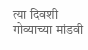त्या दिवशी गोव्याच्या मांडवी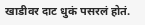खाडीवर दाट धुकं पसरलं होतं.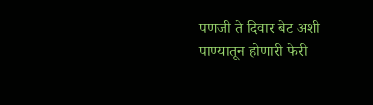पणजी ते दिवार बेट अशी पाण्यातून होणारी फेरी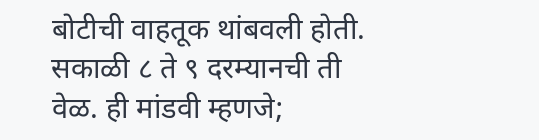बोटीची वाहतूक थांबवली होती. सकाळी ८ ते ९ दरम्यानची ती वेळ. ही मांडवी म्हणजे;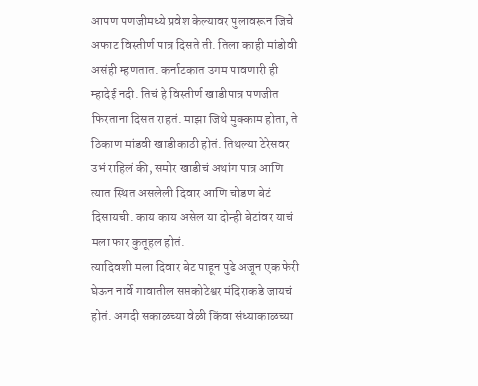आपण पणजीमध्ये प्रवेश केल्यावर पुलावरून जिचे अफाट विस्तीर्ण पात्र दिसते ती. तिला काही मांडोवी असंही म्हणतात. कर्नाटकात उगम पावणारी ही म्हादेई नदी. तिचं हे विस्तीर्ण खाडीपात्र पणजीत फिरताना दिसत राहतं. माझा जिथे मुक्काम होता, ते ठिकाण मांडवी खाडीकाठी होतं. तिथल्या टेरेसवर उभं राहिलं की, समोर खाडीचं अथांग पात्र आणि त्यात स्थित असलेली दिवार आणि चोडण बेटं दिसायची. काय काय असेल या दोन्ही बेटांवर याचं मला फार कुतूहल होतं.
त्यादिवशी मला दिवार बेट पाहून पुढे अजून एक फेरी घेऊन नार्वे गावातील सप्तकोटेश्वर मंदिराकडे जायचं होतं. अगदी सकाळच्या वेळी किंवा संध्याकाळच्या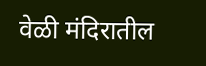वेळी मंदिरातील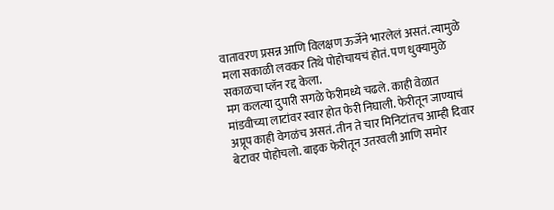वातावरण प्रसन्न आणि विलक्षण ऊर्जेने भारलेलं असतं. त्यामुळे मला सकाळी लवकर तिथे पोहोचायचं होतं. पण धुक्यामुळे सकाळचा प्लॅन रद्द केला.
मग कलत्या दुपारी सगळे फेरीमध्ये चढले. काही वेळात मांडवीच्या लाटांवर स्वार होत फेरी निघाली. फेरीतून जाण्याचं अप्रूप काही वेगळंच असतं. तीन ते चार मिनिटांतच आम्ही दिवार बेटावर पोहोचलो. बाइक फेरीतून उतरवली आणि समोर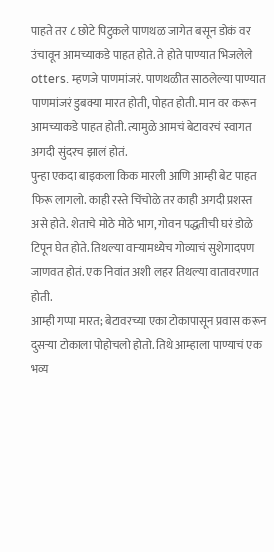पाहते तर ८ छोटे पिटुकले पाणथळ जागेत बसून डोकं वर उंचावून आमच्याकडे पाहत होते. ते होते पाण्यात भिजलेले otters. म्हणजे पाणमांजरं. पाणथळीत साठलेल्या पाण्यात पाणमांजरं डुबक्या मारत होती, पोहत होती. मान वर करून आमच्याकडे पाहत होती. त्यामुळे आमचं बेटावरचं स्वागत अगदी सुंदरच झालं होतं.
पुन्हा एकदा बाइकला किक मारली आणि आम्ही बेट पाहत फिरू लागलो. काही रस्ते चिंचोळे तर काही अगदी प्रशस्त असे होते. शेताचे मोठे मोठे भाग, गोवन पद्धतीची घरं डोळे टिपून घेत होते. तिथल्या वाऱ्यामध्येच गोव्याचं सुशेगादपण जाणवत होतं. एक निवांत अशी लहर तिथल्या वातावरणात होती.
आम्ही गप्पा मारत; बेटावरच्या एका टोकापासून प्रवास करून दुसऱ्या टोकाला पोहोचलो होतो. तिथे आम्हाला पाण्याचं एक भव्य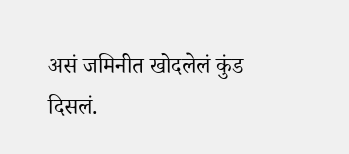असं जमिनीत खोदलेलं कुंड दिसलं.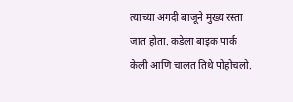त्याच्या अगदी बाजूने मुख्य रस्ता जात होता. कडेला बाइक पार्क केली आणि चालत तिथे पोहोचलो.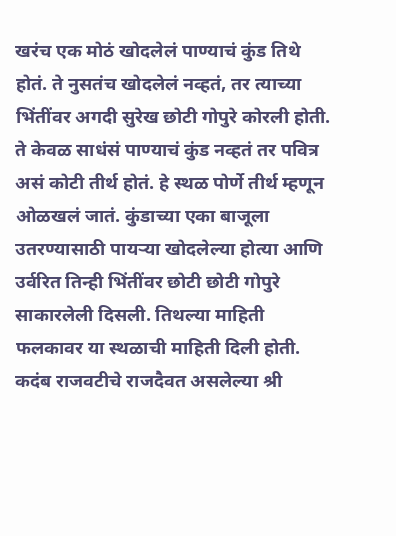खरंच एक मोठं खोदलेलं पाण्याचं कुंड तिथे होतं. ते नुसतंच खोदलेलं नव्हतं, तर त्याच्या भिंतींवर अगदी सुरेख छोटी गोपुरे कोरली होती. ते केवळ साधंसं पाण्याचं कुंड नव्हतं तर पवित्र असं कोटी तीर्थ होतं. हे स्थळ पोर्णे तीर्थ म्हणून ओळखलं जातं. कुंडाच्या एका बाजूला उतरण्यासाठी पायऱ्या खोदलेल्या होत्या आणि उर्वरित तिन्ही भिंतींवर छोटी छोटी गोपुरे साकारलेली दिसली. तिथल्या माहिती फलकावर या स्थळाची माहिती दिली होती. कदंब राजवटीचे राजदैवत असलेल्या श्री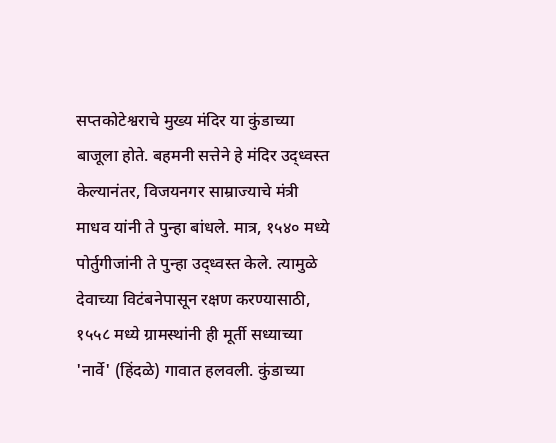सप्तकोटेश्वराचे मुख्य मंदिर या कुंडाच्या बाजूला होते. बहमनी सत्तेने हे मंदिर उद्ध्वस्त केल्यानंतर, विजयनगर साम्राज्याचे मंत्री माधव यांनी ते पुन्हा बांधले. मात्र, १५४० मध्ये पोर्तुगीजांनी ते पुन्हा उद्ध्वस्त केले. त्यामुळे देवाच्या विटंबनेपासून रक्षण करण्यासाठी, १५५८ मध्ये ग्रामस्थांनी ही मूर्ती सध्याच्या 'नार्वे' (हिंदळे) गावात हलवली. कुंडाच्या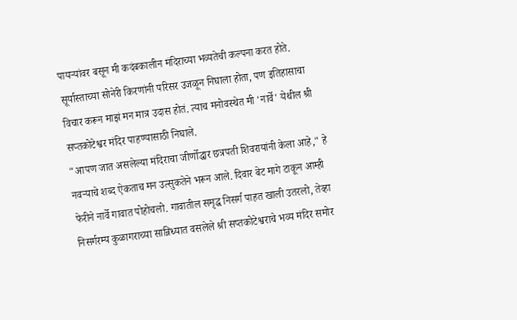पायऱ्यांवर बसून मी कदंबकालीन मंदिराच्या भव्यतेची कल्पना करत होते. सूर्यास्ताच्या सोनेरी किरणांनी परिसर उजळून निघाला होता, पण इतिहासाचा विचार करून माझं मन मात्र उदास होतं. त्याच मनोवस्थेत मी 'नार्वे' येथील श्री सप्तकोटेश्वर मंदिर पाहण्यासाठी निघाले.
"आपण जात असलेल्या मंदिराचा जीर्णोद्धार छत्रपती शिवरायांनी केला आहे," हे नवऱ्याचे शब्द ऐकताच मन उत्सुकतेने भरून आले. दिवार बेट मागे टाकून आम्ही फेरीने नार्वे गावात पोहोचलो. गावातील समृद्ध निसर्ग पाहत खाली उतरलो, तेव्हा निसर्गरम्य कुळागराच्या सान्निध्यात वसलेले श्री सप्तकोटेश्वराचे भव्य मंदिर समोर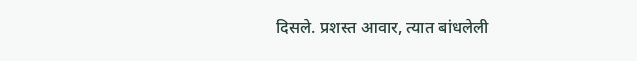दिसले. प्रशस्त आवार, त्यात बांधलेली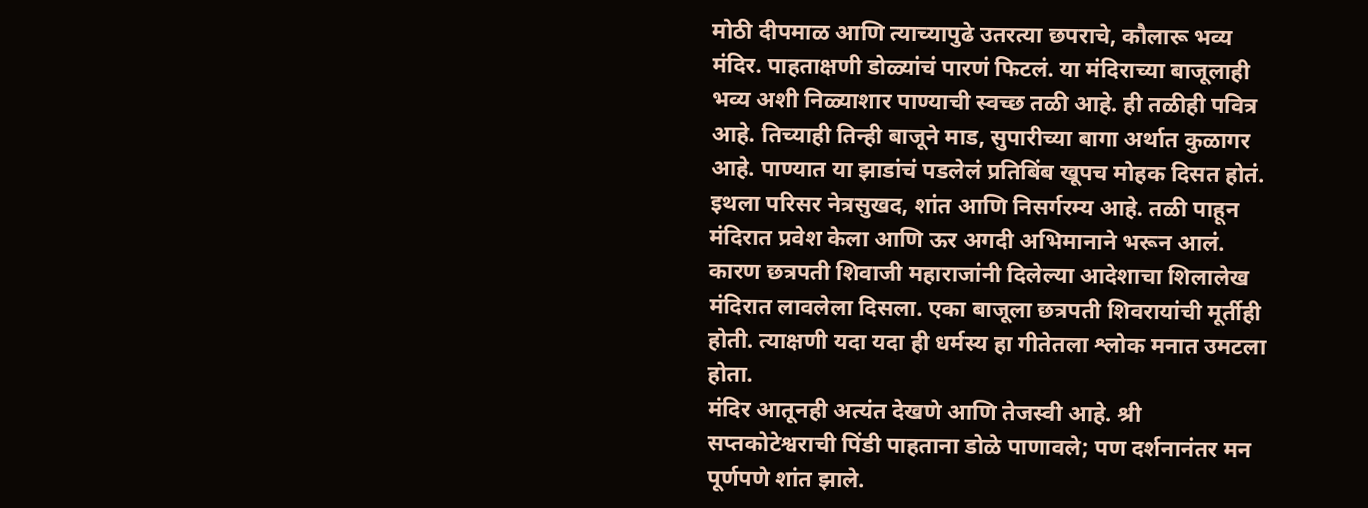मोठी दीपमाळ आणि त्याच्यापुढे उतरत्या छपराचे, कौलारू भव्य मंदिर. पाहताक्षणी डोळ्यांचं पारणं फिटलं. या मंदिराच्या बाजूलाही भव्य अशी निळ्याशार पाण्याची स्वच्छ तळी आहे. ही तळीही पवित्र आहे. तिच्याही तिन्ही बाजूने माड, सुपारीच्या बागा अर्थात कुळागर आहे. पाण्यात या झाडांचं पडलेलं प्रतिबिंब खूपच मोहक दिसत होतं. इथला परिसर नेत्रसुखद, शांत आणि निसर्गरम्य आहे. तळी पाहून मंदिरात प्रवेश केला आणि ऊर अगदी अभिमानाने भरून आलं. कारण छत्रपती शिवाजी महाराजांनी दिलेल्या आदेशाचा शिलालेख मंदिरात लावलेला दिसला. एका बाजूला छत्रपती शिवरायांची मूर्तीही होती. त्याक्षणी यदा यदा ही धर्मस्य हा गीतेतला श्लोक मनात उमटला होता.
मंदिर आतूनही अत्यंत देखणे आणि तेजस्वी आहे. श्री सप्तकोटेश्वराची पिंडी पाहताना डोळे पाणावले; पण दर्शनानंतर मन पूर्णपणे शांत झाले.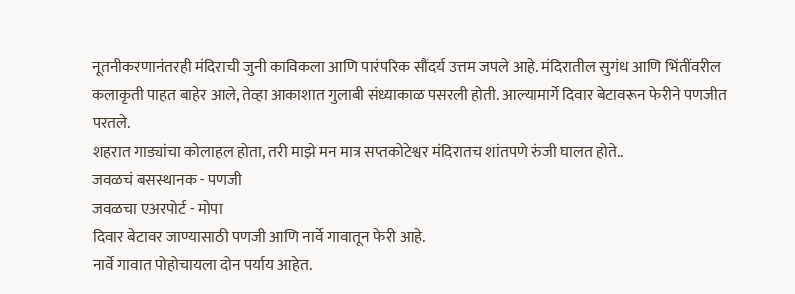नूतनीकरणानंतरही मंदिराची जुनी काविकला आणि पारंपरिक सौंदर्य उत्तम जपले आहे. मंदिरातील सुगंध आणि भिंतींवरील कलाकृती पाहत बाहेर आले, तेव्हा आकाशात गुलाबी संध्याकाळ पसरली होती. आल्यामार्गे दिवार बेटावरून फेरीने पणजीत परतले.
शहरात गाड्यांचा कोलाहल होता, तरी माझे मन मात्र सप्तकोटेश्वर मंदिरातच शांतपणे रुंजी घालत होते..
जवळचं बसस्थानक - पणजी
जवळचा एअरपोर्ट - मोपा
दिवार बेटावर जाण्यासाठी पणजी आणि नार्वे गावातून फेरी आहे.
नार्वे गावात पोहोचायला दोन पर्याय आहेत.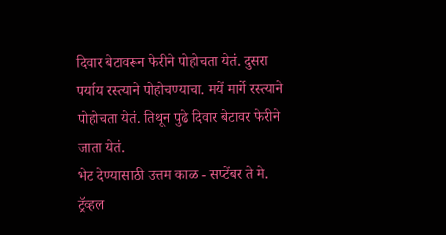दिवार बेटावरून फेरीने पोहोचता येतं. दुसरा पर्याय रस्त्याने पोहोचण्याचा. मयें मार्गे रस्त्याने पोहोचता येतं. तिथून पुढे दिवार बेटावर फेरीने जाता येतं.
भेट देण्यासाठी उत्तम काळ - सप्टेंबर ते मे.
ट्रॅव्हल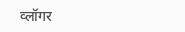व्लॉगर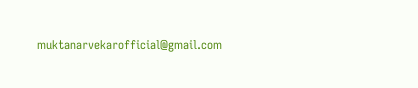muktanarvekarofficial@gmail.com